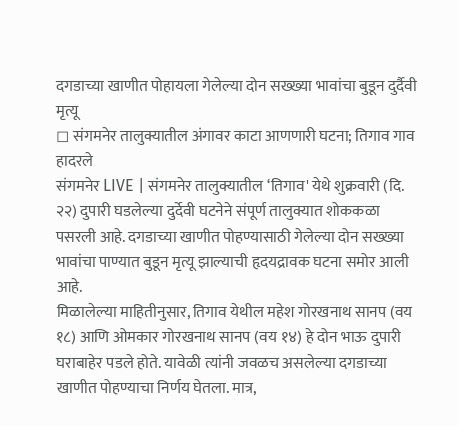दगडाच्या खाणीत पोहायला गेलेल्या दोन सख्ख्या भावांचा बुडून दुर्दैवी मृत्यू
◻ संगमनेर तालुक्यातील अंगावर काटा आणणारी घटना; तिगाव गाव हादरले
संगमनेर LIVE | संगमनेर तालुक्यातील ‘तिगाव' येथे शुक्रवारी (दि. २२) दुपारी घडलेल्या दुर्देवी घटनेने संपूर्ण तालुक्यात शोककळा पसरली आहे. दगडाच्या खाणीत पोहण्यासाठी गेलेल्या दोन सख्ख्या भावांचा पाण्यात बुडून मृत्यू झाल्याची हृदयद्रावक घटना समोर आली आहे.
मिळालेल्या माहितीनुसार, तिगाव येथील महेश गोरखनाथ सानप (वय १८) आणि ओमकार गोरखनाथ सानप (वय १४) हे दोन भाऊ दुपारी घराबाहेर पडले होते. यावेळी त्यांनी जवळच असलेल्या दगडाच्या खाणीत पोहण्याचा निर्णय घेतला. मात्र,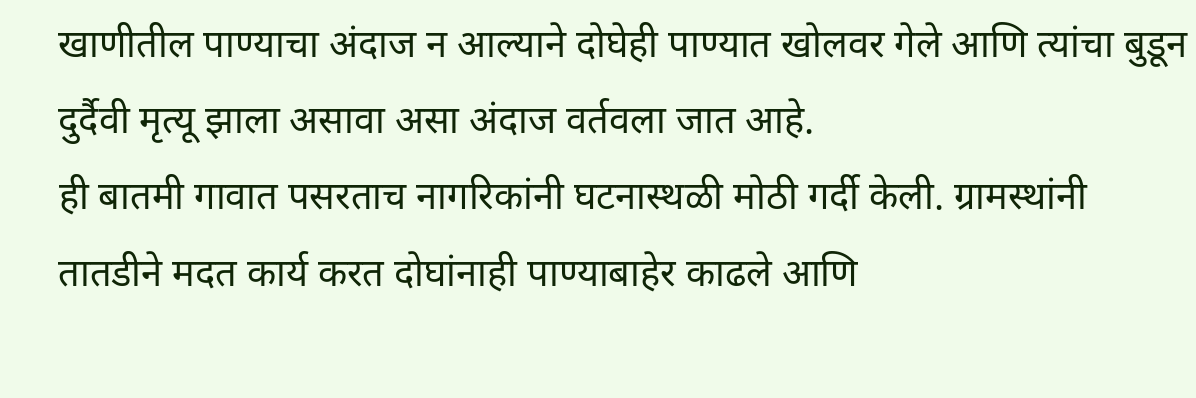खाणीतील पाण्याचा अंदाज न आल्याने दोघेही पाण्यात खोलवर गेले आणि त्यांचा बुडून दुर्दैवी मृत्यू झाला असावा असा अंदाज वर्तवला जात आहे.
ही बातमी गावात पसरताच नागरिकांनी घटनास्थळी मोठी गर्दी केली. ग्रामस्थांनी तातडीने मदत कार्य करत दोघांनाही पाण्याबाहेर काढले आणि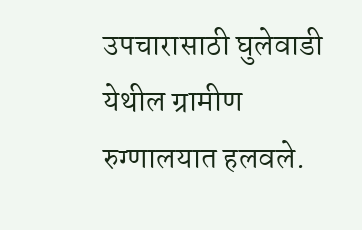उपचारासाठी घुलेवाडी येथील ग्रामीण रुग्णालयात हलवले.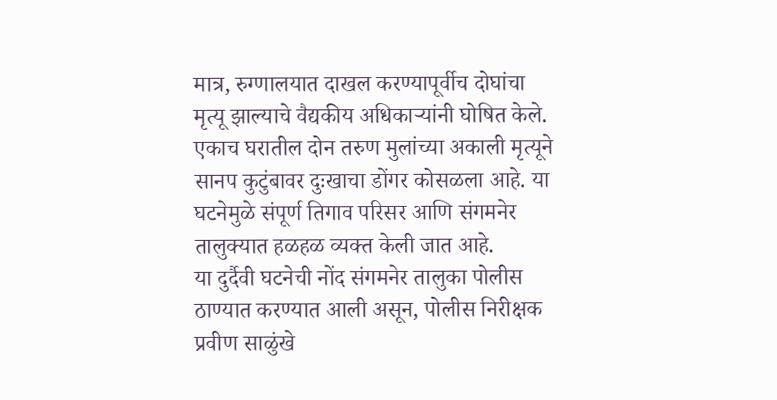मात्र, रुग्णालयात दाखल करण्यापूर्वीच दोघांचा मृत्यू झाल्याचे वैद्यकीय अधिकाऱ्यांनी घोषित केले.
एकाच घरातील दोन तरुण मुलांच्या अकाली मृत्यूने सानप कुटुंबावर दुःखाचा डोंगर कोसळला आहे. या घटनेमुळे संपूर्ण तिगाव परिसर आणि संगमनेर तालुक्यात हळहळ व्यक्त केली जात आहे.
या दुर्दैवी घटनेची नोंद संगमनेर तालुका पोलीस ठाण्यात करण्यात आली असून, पोलीस निरीक्षक प्रवीण साळुंखे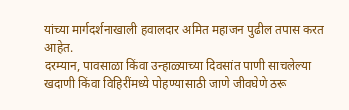यांच्या मार्गदर्शनाखाली हवालदार अमित महाजन पुढील तपास करत आहेत.
दरम्यान, पावसाळा किंवा उन्हाळ्याच्या दिवसांत पाणी साचलेल्या खदाणी किंवा विहिरींमध्ये पोहण्यासाठी जाणे जीवघेणे ठरू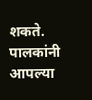शकते. पालकांनी आपल्या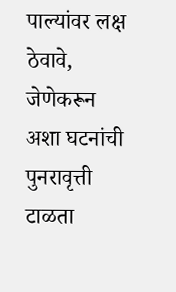पाल्यांवर लक्ष ठेवावे, जेणेकरून अशा घटनांची पुनरावृत्ती टाळता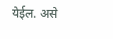येईल. असे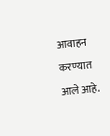आवाहन करण्यात आले आहे.